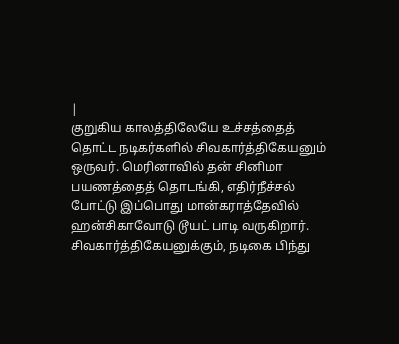|
குறுகிய காலத்திலேயே உச்சத்தைத் தொட்ட நடிகர்களில் சிவகார்த்திகேயனும் ஒருவர். மெரினாவில் தன் சினிமா பயணத்தைத் தொடங்கி, எதிர்நீச்சல் போட்டு இப்பொது மான்கராத்தேவில் ஹன்சிகாவோடு டூயட் பாடி வருகிறார்.
சிவகார்த்திகேயனுக்கும், நடிகை பிந்து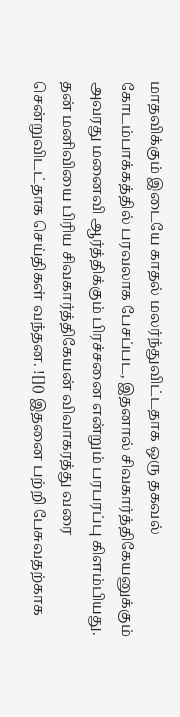மாதவிக்கும் இடையே காதல் மலர்ந்துவிட்டதாக ஒரு தகவல் கோடம்பாக்கத்தில் பரவலாக பேசப்பட, இதனால் சிவகார்த்திகேயனுக்கும் அவரது மனைவி ஆர்த்திக்கும் பிரச்சனை என்றும் பரபரப்பு கிளம்பியது. தன் மனிவியை பிரிய சிவகார்த்திகேயன் விவாகரத்து வரை சென்றுவிடட்தாக செய்திகள் வந்தன. ![]() இதனை பற்றி பேசுவதற்காக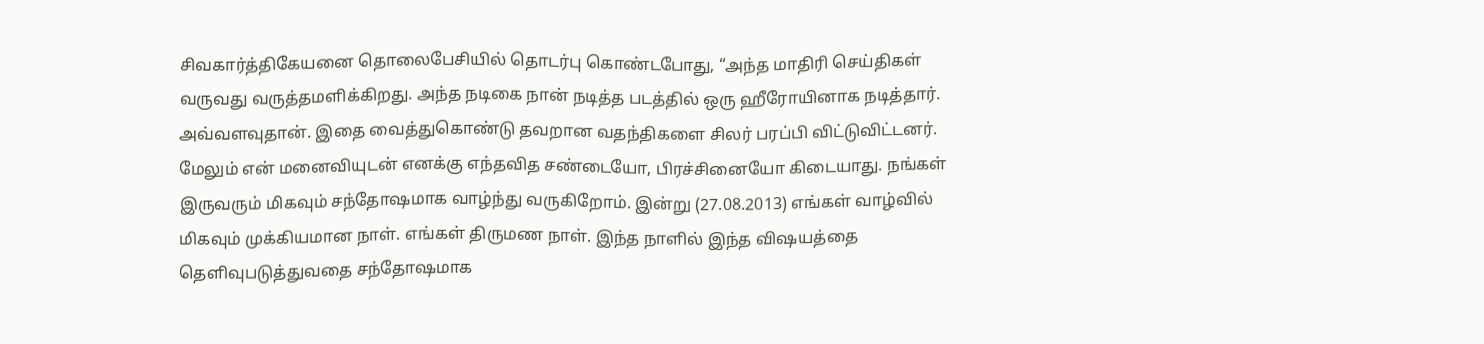சிவகார்த்திகேயனை தொலைபேசியில் தொடர்பு கொண்டபோது, “அந்த மாதிரி செய்திகள் வருவது வருத்தமளிக்கிறது. அந்த நடிகை நான் நடித்த படத்தில் ஒரு ஹீரோயினாக நடித்தார். அவ்வளவுதான். இதை வைத்துகொண்டு தவறான வதந்திகளை சிலர் பரப்பி விட்டுவிட்டனர். மேலும் என் மனைவியுடன் எனக்கு எந்தவித சண்டையோ, பிரச்சினையோ கிடையாது. நங்கள் இருவரும் மிகவும் சந்தோஷமாக வாழ்ந்து வருகிறோம். இன்று (27.08.2013) எங்கள் வாழ்வில் மிகவும் முக்கியமான நாள். எங்கள் திருமண நாள். இந்த நாளில் இந்த விஷயத்தை தெளிவுபடுத்துவதை சந்தோஷமாக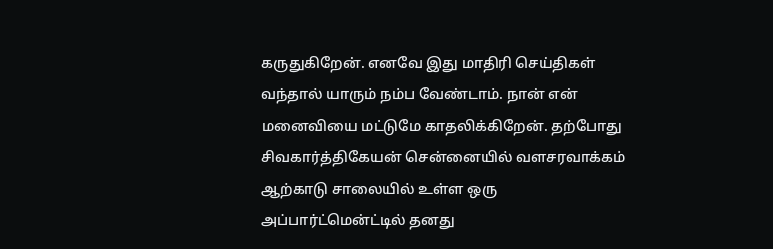கருதுகிறேன். எனவே இது மாதிரி செய்திகள் வந்தால் யாரும் நம்ப வேண்டாம். நான் என் மனைவியை மட்டுமே காதலிக்கிறேன். தற்போது சிவகார்த்திகேயன் சென்னையில் வளசரவாக்கம் ஆற்காடு சாலையில் உள்ள ஒரு அப்பார்ட்மென்ட்டில் தனது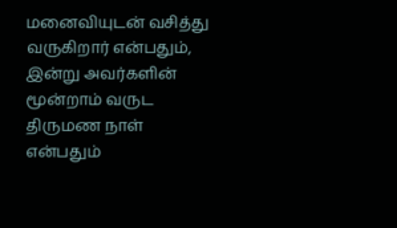மனைவியுடன் வசித்து வருகிறார் என்பதும், இன்று அவர்களின் மூன்றாம் வருட திருமண நாள் என்பதும்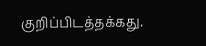குறிப்பிடத்தக்கது.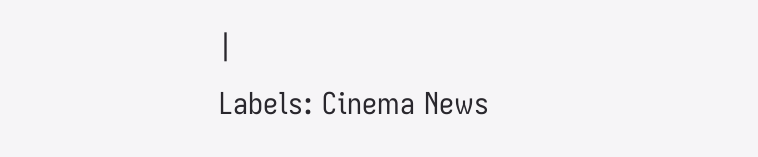|
Labels: Cinema News